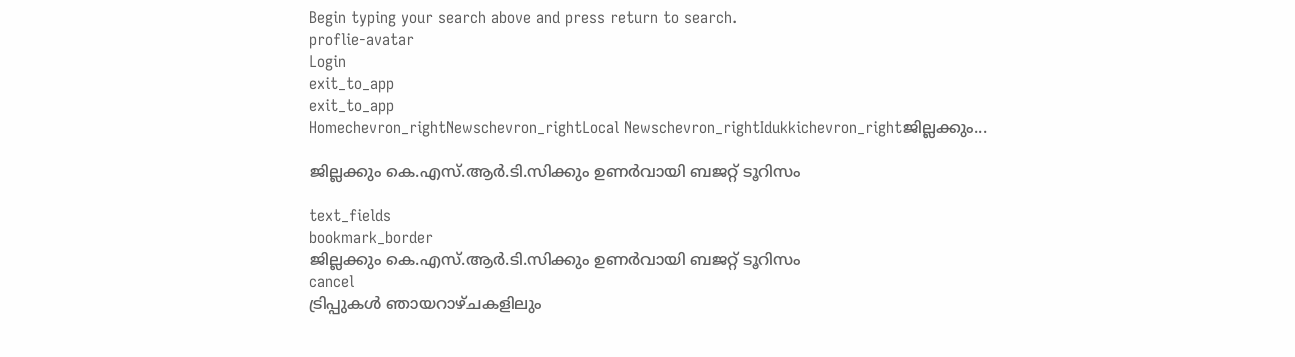Begin typing your search above and press return to search.
proflie-avatar
Login
exit_to_app
exit_to_app
Homechevron_rightNewschevron_rightLocal Newschevron_rightIdukkichevron_rightജില്ലക്കും...

ജില്ലക്കും കെ.എസ്.ആർ.ടി.സിക്കും ഉണർവായി ബജറ്റ് ടൂറിസം

text_fields
bookmark_border
ജില്ലക്കും കെ.എസ്.ആർ.ടി.സിക്കും ഉണർവായി ബജറ്റ് ടൂറിസം
cancel
ട്രിപ്പുകൾ ഞായറാഴ്ചകളിലും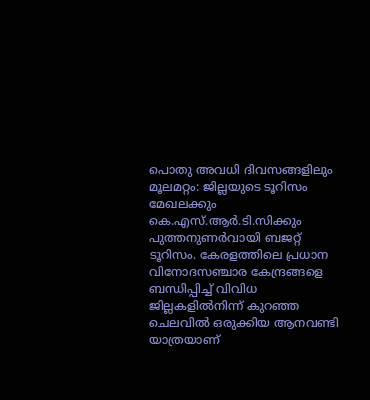പൊതു അവധി ദിവസങ്ങളിലും മൂലമറ്റം: ജില്ലയുടെ ടൂറിസം മേഖലക്കും കെ.എസ്.ആർ.ടി.സിക്കും പുത്തനുണർവായി ബജറ്റ് ടൂറിസം. കേരളത്തിലെ പ്രധാന വിനോദസഞ്ചാര കേന്ദ്രങ്ങളെ ബന്ധിപ്പിച്ച് വിവിധ ജില്ലകളിൽനിന്ന് കുറഞ്ഞ ചെലവിൽ ഒരുക്കിയ ആനവണ്ടി യാത്രയാണ്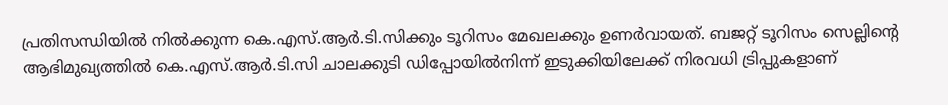പ്രതിസന്ധിയിൽ നിൽക്കുന്ന കെ.എസ്.ആർ.ടി.സിക്കും ടൂറിസം മേഖലക്കും ഉണർവായത്. ബജറ്റ് ടൂറിസം സെല്ലിന്‍റെ ആഭിമുഖ്യത്തിൽ കെ.എസ്.ആർ.ടി.സി ചാലക്കുടി ഡിപ്പോയിൽനിന്ന് ഇടുക്കിയിലേക്ക് നിരവധി ട്രിപ്പുകളാണ്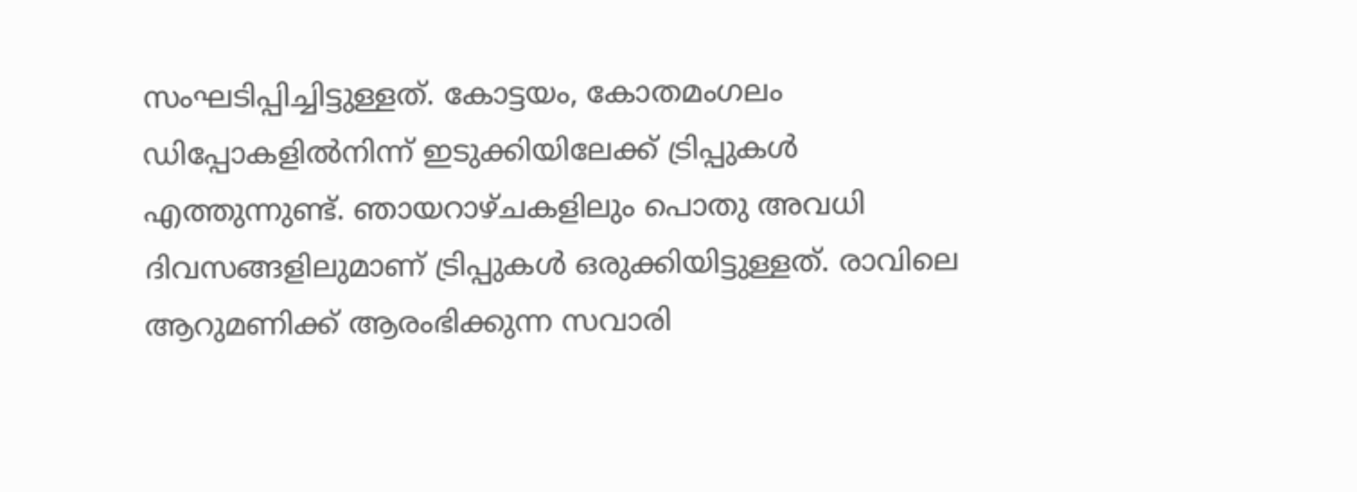സംഘടിപ്പിച്ചിട്ടുള്ളത്. കോട്ടയം, കോതമംഗലം ഡിപ്പോകളിൽനിന്ന് ഇടുക്കിയിലേക്ക് ട്രിപ്പുകൾ എത്തുന്നുണ്ട്. ഞായറാഴ്ചകളിലും പൊതു അവധി ദിവസങ്ങളിലുമാണ് ട്രിപ്പുകൾ ഒരുക്കിയിട്ടുള്ളത്. രാവിലെ ആറുമണിക്ക് ആരംഭിക്കുന്ന സവാരി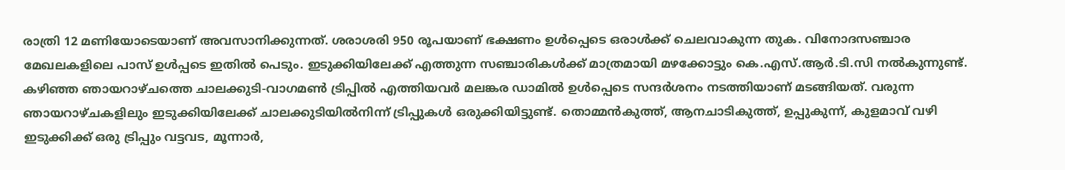രാത്രി 12 മണിയോടെയാണ് അവസാനിക്കുന്നത്. ശരാശരി 950 രൂപയാണ് ഭക്ഷണം ഉൾപ്പെടെ ഒരാൾക്ക് ചെലവാകുന്ന തുക. വിനോദസഞ്ചാര മേഖലകളിലെ പാസ് ഉൾപ്പടെ ഇതിൽ പെടും. ഇടുക്കിയിലേക്ക് എത്തുന്ന സഞ്ചാരികൾക്ക് മാത്രമായി മഴക്കോട്ടും കെ.എസ്.ആർ.ടി.സി നൽകുന്നുണ്ട്. കഴിഞ്ഞ ഞായറാഴ്ചത്തെ ചാലക്കുടി-വാഗമൺ ട്രിപ്പിൽ എത്തിയവർ മലങ്കര ഡാമിൽ ഉൾപ്പെടെ സന്ദർശനം നടത്തിയാണ് മടങ്ങിയത്. വരുന്ന ഞായറാഴ്ചകളിലും ഇടുക്കിയിലേക്ക് ചാലക്കുടിയിൽനിന്ന് ട്രിപ്പുകൾ ഒരുക്കിയിട്ടുണ്ട്. തൊമ്മൻകുത്ത്, ആനചാടികുത്ത്, ഉപ്പുകുന്ന്, കുളമാവ് വഴി ഇടുക്കിക്ക് ഒരു ട്രിപ്പും വട്ടവട, മൂന്നാർ,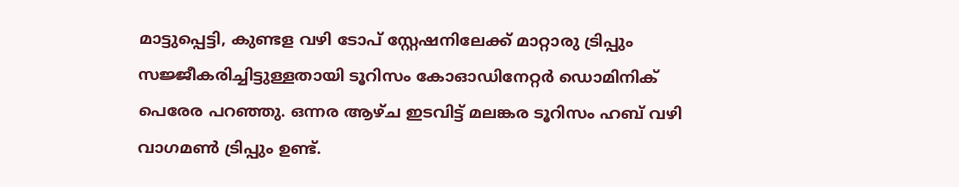മാട്ടുപ്പെട്ടി, കുണ്ടള വഴി ടോപ് സ്റ്റേഷനിലേക്ക് മാറ്റാരു ട്രിപ്പും സജ്ജീകരിച്ചിട്ടുള്ളതായി ടൂറിസം കോഓഡിനേറ്റർ ഡൊമിനിക് പെരേര പറഞ്ഞു. ഒന്നര ആഴ്ച ഇടവിട്ട് മലങ്കര ടൂറിസം ഹബ് വഴി വാഗമൺ ട്രിപ്പും ഉണ്ട്.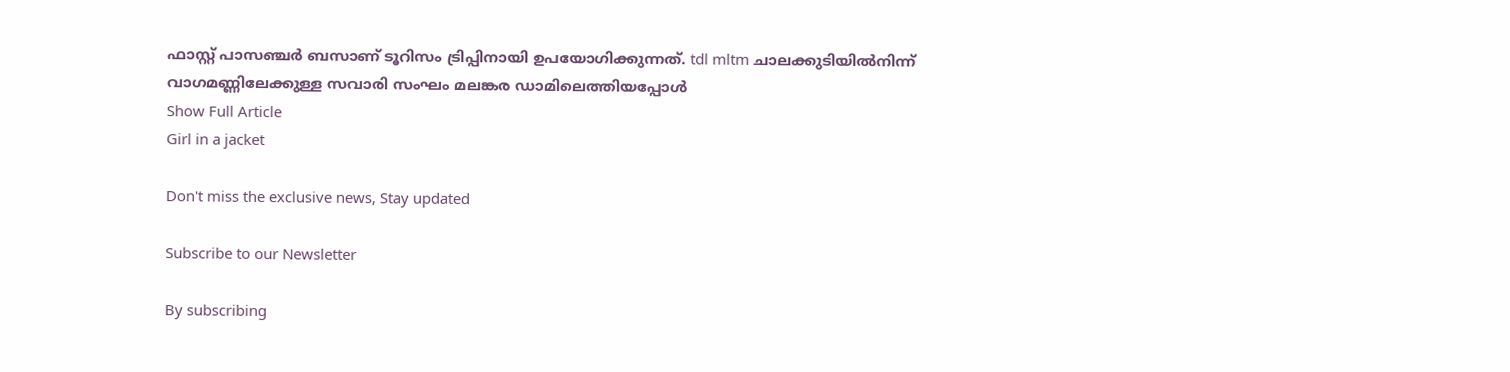ഫാസ്റ്റ് പാസഞ്ചർ ബസാണ് ടൂറിസം ട്രിപ്പിനായി ഉപയോഗിക്കുന്നത്. tdl mltm ചാലക്കുടിയിൽനിന്ന് വാഗമണ്ണിലേക്കുള്ള സവാരി സംഘം മലങ്കര ഡാമിലെത്തിയപ്പോൾ
Show Full Article
Girl in a jacket

Don't miss the exclusive news, Stay updated

Subscribe to our Newsletter

By subscribing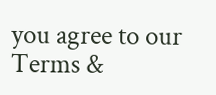you agree to our Terms &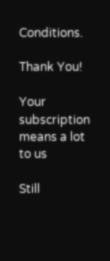Conditions.

Thank You!

Your subscription means a lot to us

Still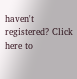haven't registered? Click here to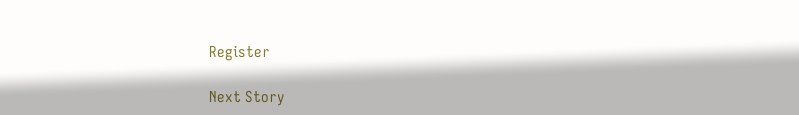Register

Next Story